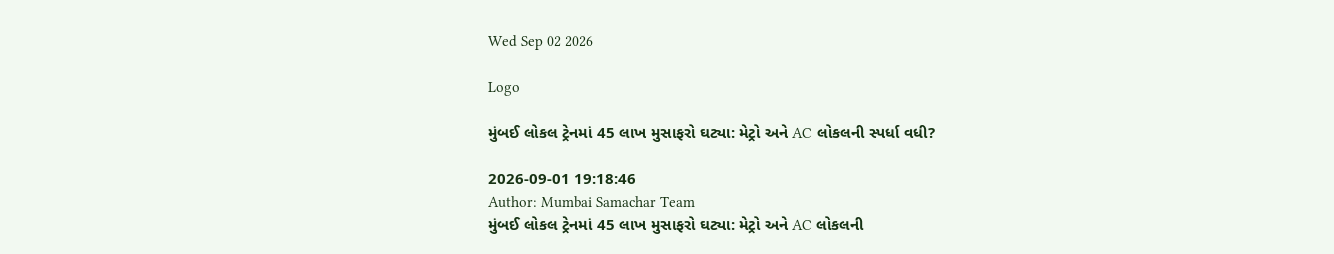Wed Sep 02 2026

Logo

મુંબઈ લોકલ ટ્રેનમાં 45 લાખ મુસાફરો ઘટ્યા: મેટ્રો અને AC લોકલની સ્પર્ધા વધી?

2026-09-01 19:18:46
Author: Mumbai Samachar Team
મુંબઈ લોકલ ટ્રેનમાં 45 લાખ મુસાફરો ઘટ્યા: મેટ્રો અને AC લોકલની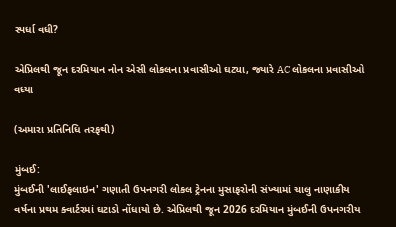સ્પર્ધા વધી?

એપ્રિલથી જૂન દરમિયાન નોન એસી લોકલના પ્રવાસીઓ ઘટ્યા, જ્યારે AC લોકલના પ્રવાસીઓ વધ્યા

(અમારા પ્રતિનિધિ તરફથી)

મુંબઈ:
મુંબઈની 'લાઈફલાઇન' ગણાતી ઉપનગરી લોકલ ટ્રેનના મુસાફરોની સંખ્યામાં ચાલુ નાણાકીય વર્ષના પ્રથમ ક્વાર્ટરમાં ઘટાડો નોંધાયો છે. એપ્રિલથી જૂન 2026 દરમિયાન મુંબઈની ઉપનગરીય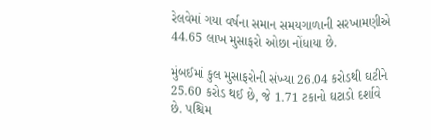રેલવેમાં ગયા વર્ષના સમાન સમયગાળાની સરખામણીએ 44.65 લાખ મુસાફરો ઓછા નોંધાયા છે.

મુંબઈમાં કુલ મુસાફરોની સંખ્યા 26.04 કરોડથી ઘટીને 25.60 કરોડ થઈ છે, જે 1.71 ટકાનો ઘટાડો દર્શાવે છે. પશ્ચિમ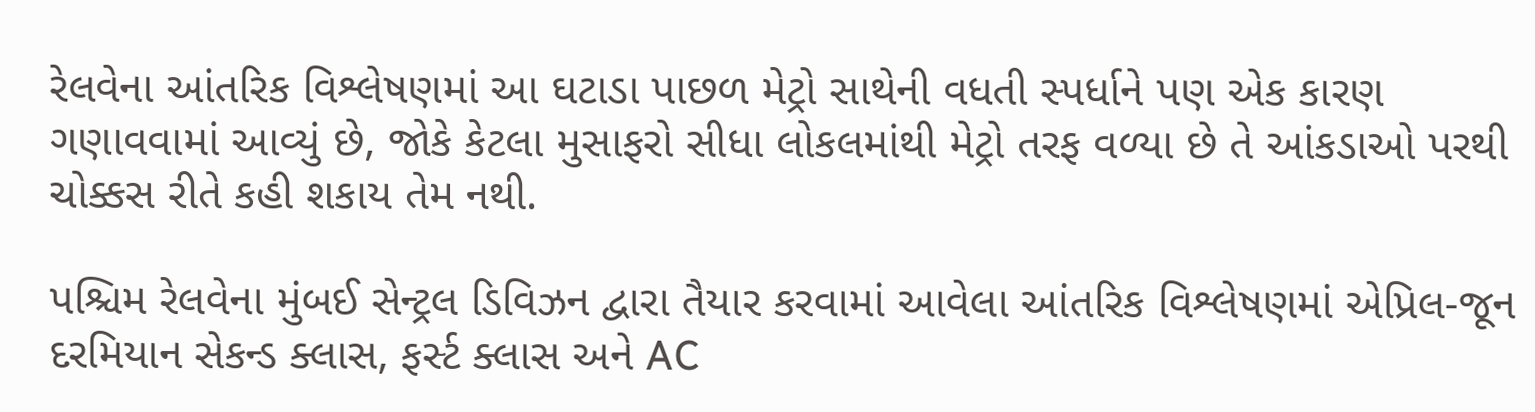રેલવેના આંતરિક વિશ્લેષણમાં આ ઘટાડા પાછળ મેટ્રો સાથેની વધતી સ્પર્ધાને પણ એક કારણ ગણાવવામાં આવ્યું છે, જોકે કેટલા મુસાફરો સીધા લોકલમાંથી મેટ્રો તરફ વળ્યા છે તે આંકડાઓ પરથી ચોક્કસ રીતે કહી શકાય તેમ નથી.

પશ્ચિમ રેલવેના મુંબઈ સેન્ટ્રલ ડિવિઝન દ્વારા તૈયાર કરવામાં આવેલા આંતરિક વિશ્લેષણમાં એપ્રિલ-જૂન દરમિયાન સેકન્ડ ક્લાસ, ફર્સ્ટ ક્લાસ અને AC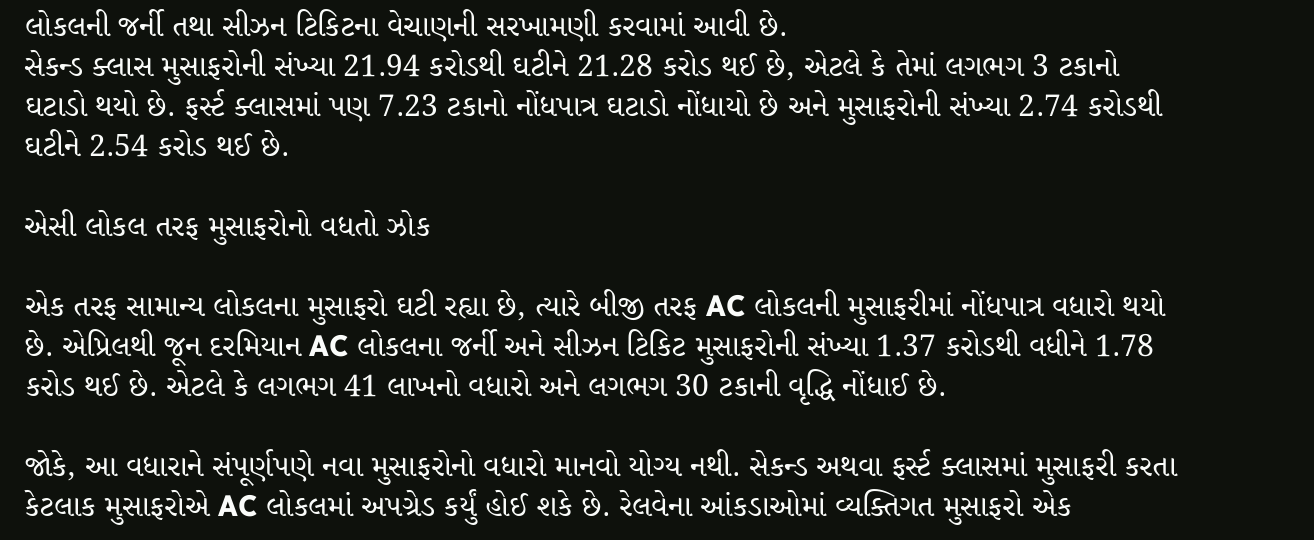લોકલની જર્ની તથા સીઝન ટિકિટના વેચાણની સરખામણી કરવામાં આવી છે.
સેકન્ડ ક્લાસ મુસાફરોની સંખ્યા 21.94 કરોડથી ઘટીને 21.28 કરોડ થઈ છે, એટલે કે તેમાં લગભગ 3 ટકાનો ઘટાડો થયો છે. ફર્સ્ટ ક્લાસમાં પણ 7.23 ટકાનો નોંધપાત્ર ઘટાડો નોંધાયો છે અને મુસાફરોની સંખ્યા 2.74 કરોડથી ઘટીને 2.54 કરોડ થઈ છે.

એસી લોકલ તરફ મુસાફરોનો વધતો ઝોક

એક તરફ સામાન્ય લોકલના મુસાફરો ઘટી રહ્યા છે, ત્યારે બીજી તરફ AC લોકલની મુસાફરીમાં નોંધપાત્ર વધારો થયો છે. એપ્રિલથી જૂન દરમિયાન AC લોકલના જર્ની અને સીઝન ટિકિટ મુસાફરોની સંખ્યા 1.37 કરોડથી વધીને 1.78 કરોડ થઈ છે. એટલે કે લગભગ 41 લાખનો વધારો અને લગભગ 30 ટકાની વૃદ્ધિ નોંધાઈ છે.

જોકે, આ વધારાને સંપૂર્ણપણે નવા મુસાફરોનો વધારો માનવો યોગ્ય નથી. સેકન્ડ અથવા ફર્સ્ટ ક્લાસમાં મુસાફરી કરતા કેટલાક મુસાફરોએ AC લોકલમાં અપગ્રેડ કર્યું હોઈ શકે છે. રેલવેના આંકડાઓમાં વ્યક્તિગત મુસાફરો એક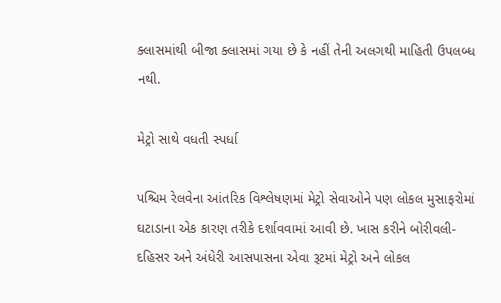ક્લાસમાંથી બીજા ક્લાસમાં ગયા છે કે નહીં તેની અલગથી માહિતી ઉપલબ્ધ નથી.

મેટ્રો સાથે વધતી સ્પર્ધા

પશ્ચિમ રેલવેના આંતરિક વિશ્લેષણમાં મેટ્રો સેવાઓને પણ લોકલ મુસાફરોમાં ઘટાડાના એક કારણ તરીકે દર્શાવવામાં આવી છે. ખાસ કરીને બોરીવલી-દહિસર અને અંધેરી આસપાસના એવા રૂટમાં મેટ્રો અને લોકલ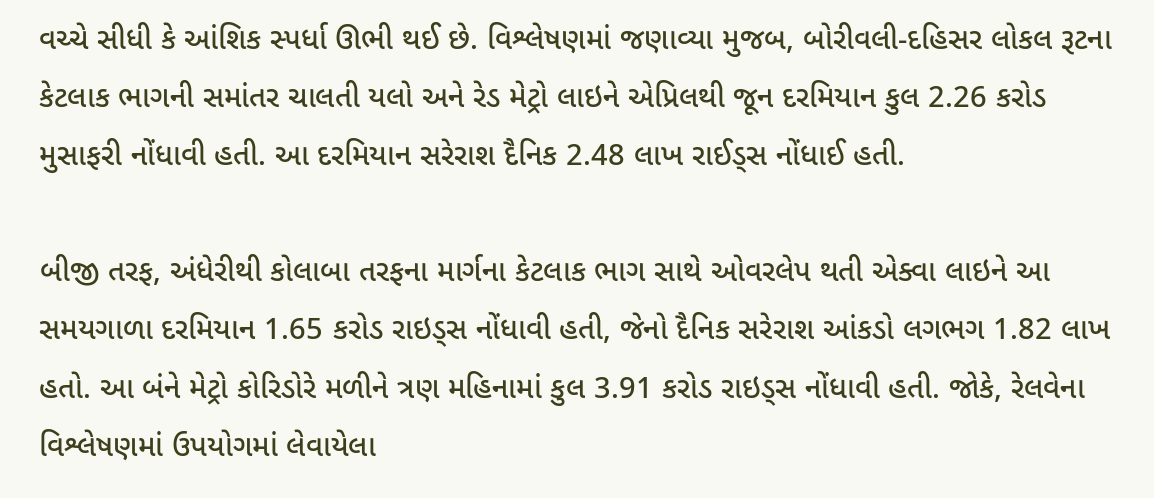વચ્ચે સીધી કે આંશિક સ્પર્ધા ઊભી થઈ છે. વિશ્લેષણમાં જણાવ્યા મુજબ, બોરીવલી-દહિસર લોકલ રૂટના કેટલાક ભાગની સમાંતર ચાલતી યલો અને રેડ મેટ્રો લાઇને એપ્રિલથી જૂન દરમિયાન કુલ 2.26 કરોડ મુસાફરી નોંધાવી હતી. આ દરમિયાન સરેરાશ દૈનિક 2.48 લાખ રાઈડ્સ નોંધાઈ હતી.

બીજી તરફ, અંધેરીથી કોલાબા તરફના માર્ગના કેટલાક ભાગ સાથે ઓવરલેપ થતી એક્વા લાઇને આ સમયગાળા દરમિયાન 1.65 કરોડ રાઇડ્સ નોંધાવી હતી, જેનો દૈનિક સરેરાશ આંકડો લગભગ 1.82 લાખ હતો. આ બંને મેટ્રો કોરિડોરે મળીને ત્રણ મહિનામાં કુલ 3.91 કરોડ રાઇડ્સ નોંધાવી હતી. જોકે, રેલવેના વિશ્લેષણમાં ઉપયોગમાં લેવાયેલા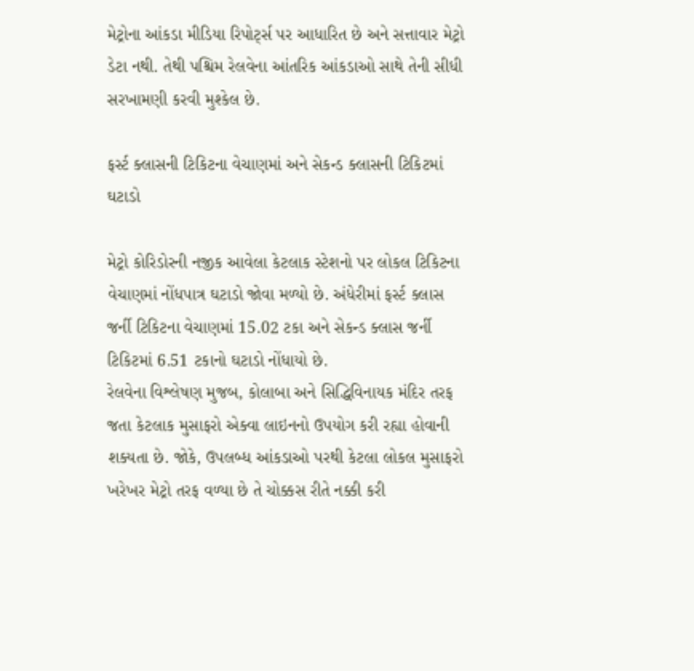મેટ્રોના આંકડા મીડિયા રિપોર્ટ્સ પર આધારિત છે અને સત્તાવાર મેટ્રો ડેટા નથી. તેથી પશ્ચિમ રેલવેના આંતરિક આંકડાઓ સાથે તેની સીધી સરખામણી કરવી મુશ્કેલ છે.

ફર્સ્ટ ક્લાસની ટિકિટના વેચાણમાં અને સેકન્ડ ક્લાસની ટિકિટમાં ઘટાડો

મેટ્રો કોરિડોરની નજીક આવેલા કેટલાક સ્ટેશનો પર લોકલ ટિકિટના વેચાણમાં નોંધપાત્ર ઘટાડો જોવા મળ્યો છે. અંધેરીમાં ફર્સ્ટ ક્લાસ જર્ની ટિકિટના વેચાણમાં 15.02 ટકા અને સેકન્ડ ક્લાસ જર્ની ટિકિટમાં 6.51 ટકાનો ઘટાડો નોંધાયો છે.
રેલવેના વિશ્લેષણ મુજબ, કોલાબા અને સિદ્ધિવિનાયક મંદિર તરફ જતા કેટલાક મુસાફરો એક્વા લાઇનનો ઉપયોગ કરી રહ્યા હોવાની શક્યતા છે. જોકે, ઉપલબ્ધ આંકડાઓ પરથી કેટલા લોકલ મુસાફરો ખરેખર મેટ્રો તરફ વળ્યા છે તે ચોક્કસ રીતે નક્કી કરી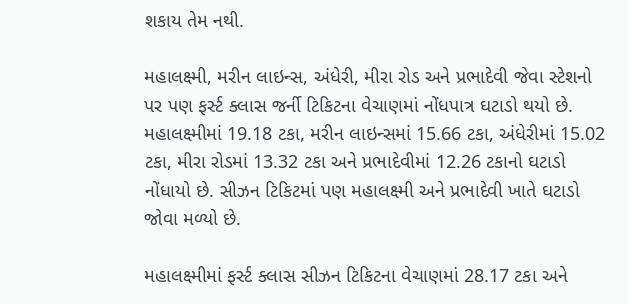શકાય તેમ નથી.

મહાલક્ષ્મી, મરીન લાઇન્સ, અંધેરી, મીરા રોડ અને પ્રભાદેવી જેવા સ્ટેશનો પર પણ ફર્સ્ટ ક્લાસ જર્ની ટિકિટના વેચાણમાં નોંધપાત્ર ઘટાડો થયો છે. મહાલક્ષ્મીમાં 19.18 ટકા, મરીન લાઇન્સમાં 15.66 ટકા, અંધેરીમાં 15.02 ટકા, મીરા રોડમાં 13.32 ટકા અને પ્રભાદેવીમાં 12.26 ટકાનો ઘટાડો નોંધાયો છે. સીઝન ટિકિટમાં પણ મહાલક્ષ્મી અને પ્રભાદેવી ખાતે ઘટાડો જોવા મળ્યો છે.

મહાલક્ષ્મીમાં ફર્સ્ટ ક્લાસ સીઝન ટિકિટના વેચાણમાં 28.17 ટકા અને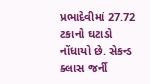પ્રભાદેવીમાં 27.72 ટકાનો ઘટાડો નોંધાયો છે. સેકન્ડ ક્લાસ જર્ની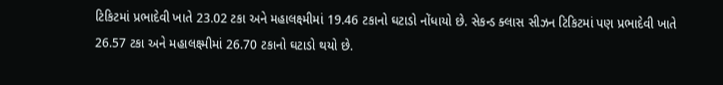ટિકિટમાં પ્રભાદેવી ખાતે 23.02 ટકા અને મહાલક્ષ્મીમાં 19.46 ટકાનો ઘટાડો નોંધાયો છે. સેકન્ડ ક્લાસ સીઝન ટિકિટમાં પણ પ્રભાદેવી ખાતે 26.57 ટકા અને મહાલક્ષ્મીમાં 26.70 ટકાનો ઘટાડો થયો છે.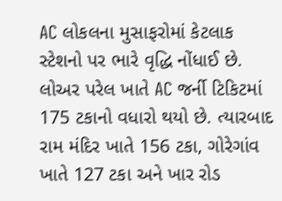AC લોકલના મુસાફરોમાં કેટલાક સ્ટેશનો પર ભારે વૃદ્ધિ નોંધાઈ છે. લોઅર પરેલ ખાતે AC જર્ની ટિકિટમાં 175 ટકાનો વધારો થયો છે. ત્યારબાદ રામ મંદિર ખાતે 156 ટકા, ગોરેગાંવ ખાતે 127 ટકા અને ખાર રોડ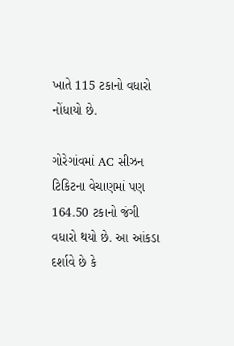ખાતે 115 ટકાનો વધારો નોંધાયો છે.

ગોરેગાંવમાં AC સીઝન ટિકિટના વેચાણમાં પણ 164.50 ટકાનો જંગી વધારો થયો છે. આ આંકડા દર્શાવે છે કે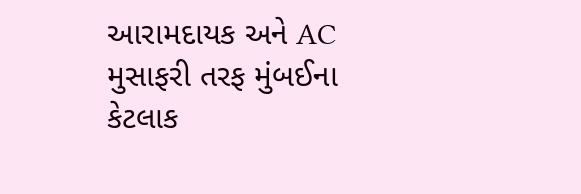આરામદાયક અને AC મુસાફરી તરફ મુંબઈના કેટલાક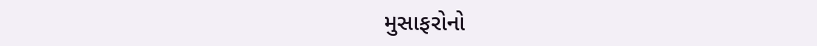મુસાફરોનો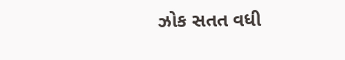ઝોક સતત વધી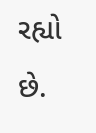રહ્યો છે.